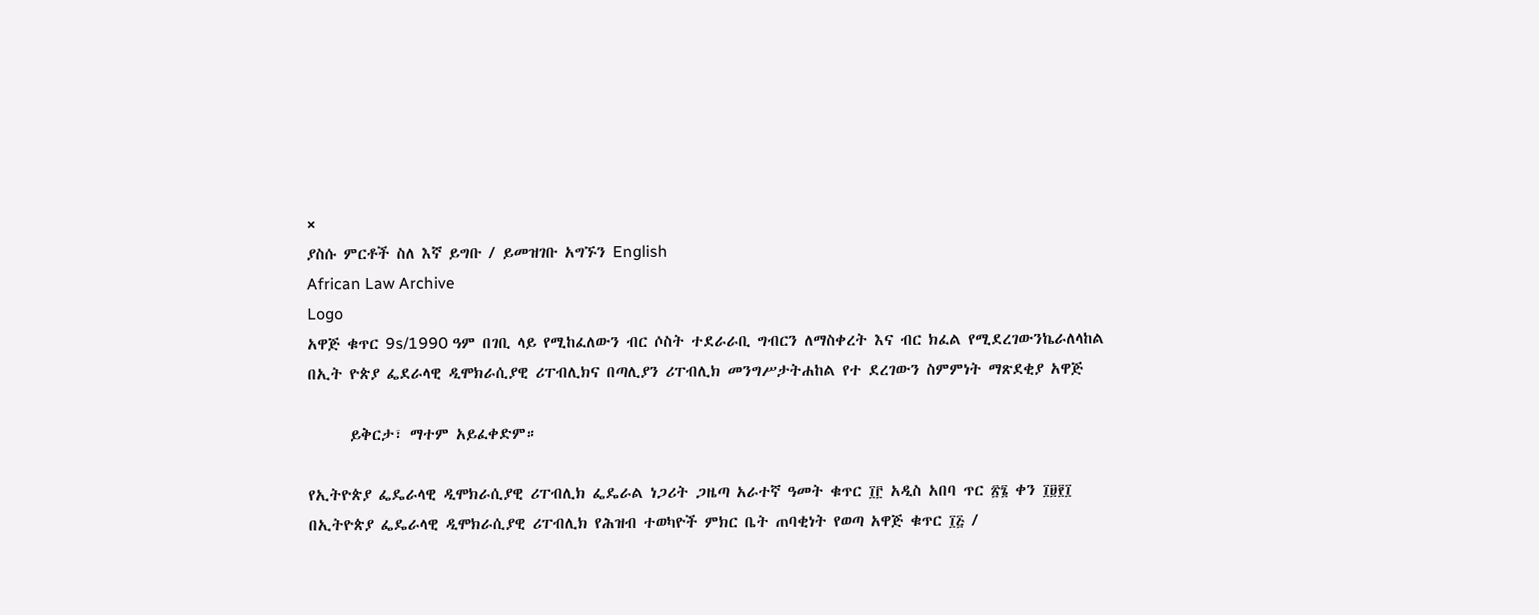×
ያስሱ ምርቶች ስለ እኛ ይግቡ / ይመዝገቡ አግኙን English
African Law Archive
Logo
አዋጅ ቁጥር 9s/1990 ዓም በገቢ ላይ የሚከፈለውን ብር ሶስት ተደራራቢ ግብርን ለማስቀረት እና ብር ክፈል የሚደረገውንኬራለላከል በኢት ዮጵያ ፌደራላዊ ዲሞክራሲያዊ ሪፐብሊክና በጣሊያን ሪፐብሊክ መንግሥታትሐከል የተ ደረገውን ስምምነት ማጽደቂያ አዋጅ

      ይቅርታ፣ ማተም አይፈቀድም።

የኢትዮጵያ ፌዴራላዊ ዲሞክራሲያዊ ሪፐብሊክ ፌዴራል ነጋሪት ጋዜጣ አራተኛ ዓመት ቁጥር ፲፫ አዲስ አበባ ጥር ፳፮ ቀን ፲፱፻፲ በኢትዮጵያ ፌዴራላዊ ዲሞክራሲያዊ ሪፐብሊክ የሕዝብ ተወካዮች ምክር ቤት ጠባቂነት የወጣ አዋጅ ቁጥር ፲፭ /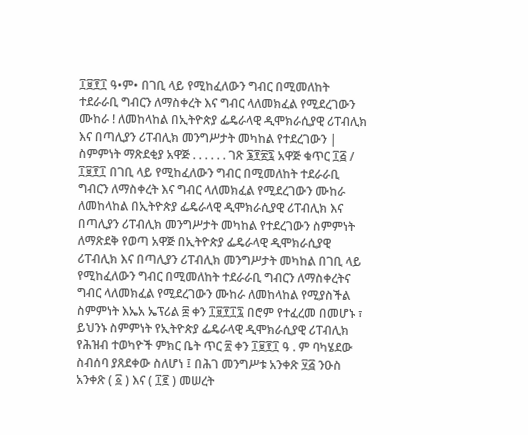፲፱፻፲ ዓ•ም• በገቢ ላይ የሚከፈለውን ግብር በሚመለከት ተደራራቢ ግብርን ለማስቀረት እና ግብር ላለመክፈል የሚደረገውን ሙከራ ! ለመከላከል በኢትዮጵያ ፌዴራላዊ ዲሞክራሲያዊ ሪፐብሊክ እና በጣሊያን ሪፐብሊክ መንግሥታት መካከል የተደረገውን | ስምምነት ማጽደቂያ አዋጅ . . . . . . ገጽ ፮፻፳፯ አዋጅ ቁጥር ፲፭ / ፲፱፻፲ በገቢ ላይ የሚከፈለውን ግብር በሚመለከት ተደራራቢ ግብርን ለማስቀረት እና ግብር ላለመክፈል የሚደረገውን ሙከራ ለመከላከል በኢትዮጵያ ፌዴራላዊ ዲሞክራሲያዊ ሪፐብሊክ እና በጣሊያን ሪፐብሊክ መንግሥታት መካከል የተደረገውን ስምምነት ለማጽደቅ የወጣ አዋጅ በኢትዮጵያ ፌዴራላዊ ዲሞክራሲያዊ ሪፐብሊክ እና በጣሊያን ሪፐብሊክ መንግሥታት መካከል በገቢ ላይ የሚከፈለውን ግብር በሚመለከት ተደራራቢ ግብርን ለማስቀረትና ግብር ላለመክፈል የሚደረገውን ሙከራ ለመከላከል የሚያስችል ስምምነት እኤአ ኤፕሪል ፰ ቀን ፲፱፻፲፯ በሮም የተፈረመ በመሆኑ ፣ ይህንኑ ስምምነት የኢትዮጵያ ፌዴራላዊ ዲሞክራሲያዊ ሪፐብሊክ የሕዝብ ተወካዮች ምክር ቤት ጥር ፳ ቀን ፲፱፻፲ ዓ . ም ባካሄደው ስብሰባ ያጸደቀው ስለሆነ ፤ በሕገ መንግሥቱ አንቀጽ ፶፭ ንዑስ አንቀጽ ( ፩ ) እና ( ፲፪ ) መሠረት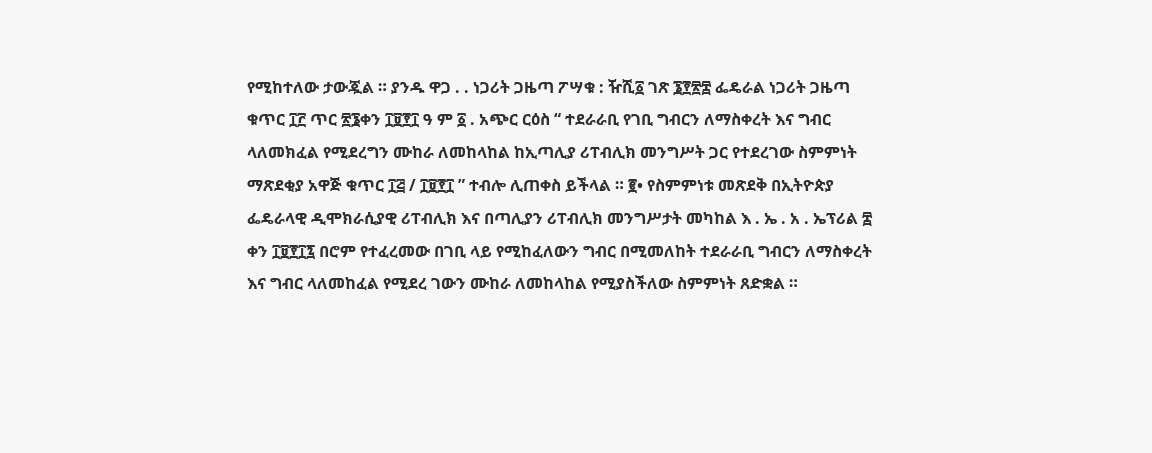የሚከተለው ታውጇል ። ያንዱ ዋጋ . . ነጋሪት ጋዜጣ ፖሣቁ : ዥሺ፩ ገጽ ፮፻፳፰ ፌዴራል ነጋሪት ጋዜጣ ቁጥር ፲፫ ጥር ፳፮ቀን ፲፱፻፲ ዓ ም ፩ . አጭር ርዕስ “ ተደራራቢ የገቢ ግብርን ለማስቀረት እና ግብር ላለመክፈል የሚደረግን ሙከራ ለመከላከል ከኢጣሊያ ሪፐብሊክ መንግሥት ጋር የተደረገው ስምምነት ማጽደቂያ አዋጅ ቁጥር ፲፭ / ፲፱፻፲ ” ተብሎ ሊጠቀስ ይችላል ። ፪• የስምምነቱ መጽደቅ በኢትዮጵያ ፌዴራላዊ ዲሞክራሲያዊ ሪፐብሊክ እና በጣሊያን ሪፐብሊክ መንግሥታት መካከል እ . ኤ . አ . ኤፕሪል ፰ ቀን ፲፱፻፲፯ በሮም የተፈረመው በገቢ ላይ የሚከፈለውን ግብር በሚመለከት ተደራራቢ ግብርን ለማስቀረት እና ግብር ላለመከፈል የሚደረ ገውን ሙከራ ለመከላከል የሚያስችለው ስምምነት ጸድቋል ።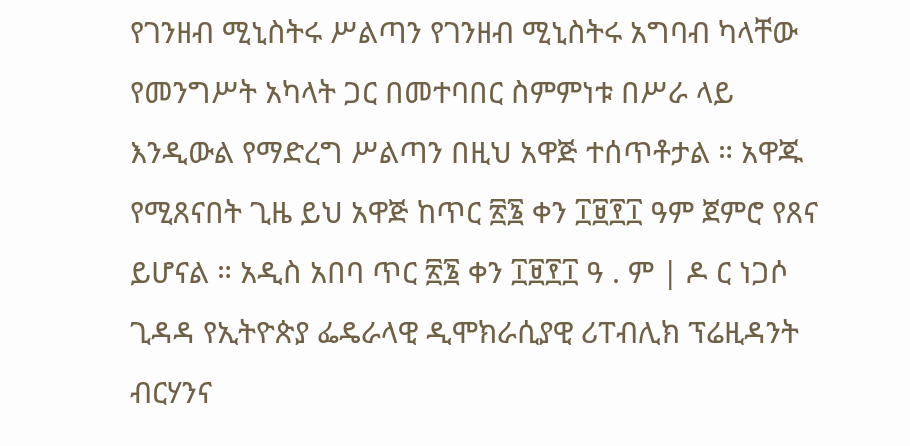የገንዘብ ሚኒስትሩ ሥልጣን የገንዘብ ሚኒስትሩ አግባብ ካላቸው የመንግሥት አካላት ጋር በመተባበር ስምምነቱ በሥራ ላይ እንዲውል የማድረግ ሥልጣን በዚህ አዋጅ ተሰጥቶታል ። አዋጁ የሚጸናበት ጊዜ ይህ አዋጅ ከጥር ፳፮ ቀን ፲፱፻፲ ዓም ጀምሮ የጸና ይሆናል ። አዲስ አበባ ጥር ፳፮ ቀን ፲፱፻፲ ዓ . ም | ዶ ር ነጋሶ ጊዳዳ የኢትዮጵያ ፌዴራላዊ ዲሞክራሲያዊ ሪፐብሊክ ፕሬዚዳንት ብርሃንና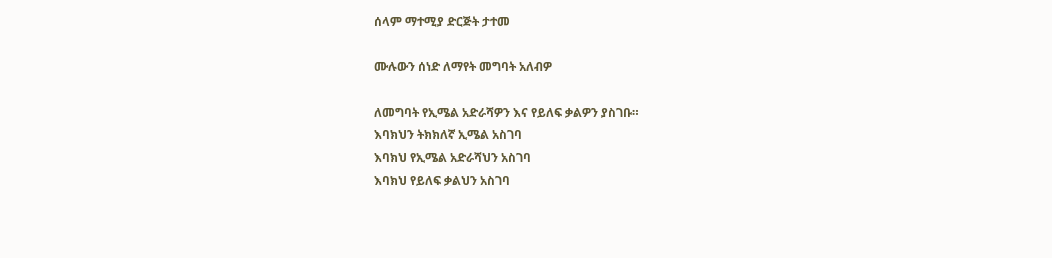ሰላም ማተሚያ ድርጅት ታተመ

ሙሉውን ሰነድ ለማየት መግባት አለብዎ

ለመግባት የኢሜል አድራሻዎን እና የይለፍ ቃልዎን ያስገቡ።
እባክህን ትክክለኛ ኢሜል አስገባ
እባክህ የኢሜል አድራሻህን አስገባ
እባክህ የይለፍ ቃልህን አስገባ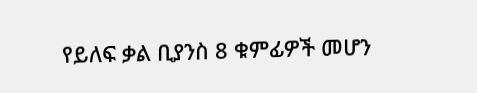የይለፍ ቃል ቢያንስ 8 ቁምፊዎች መሆን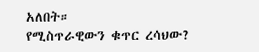አለበት።
የሚስጥራዊውን ቁጥር ረሳህው?